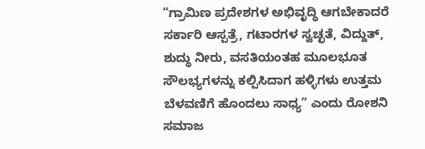“ಗ್ರಾಮಿಣ ಪ್ರದೇಶಗಳ ಅಭಿವೃದ್ಧಿ ಆಗಬೇಕಾದರೆ ಸರ್ಕಾರಿ ಆಸ್ಪತ್ರೆ, ಗಟಾರಗಳ ಸ್ವಚ್ಛತೆ, ವಿದ್ದುತ್, ಶುದ್ಧು ನೀರು, ವಸತಿಯಂತಹ ಮೂಲಭೂತ ಸೌಲಭ್ಯಗಳನ್ನು ಕಲ್ಪಿಸಿದಾಗ ಹಳ್ಳಿಗಳು ಉತ್ತಮ ಬೆಳವಣಿಗೆ ಹೊಂದಲು ಸಾಧ್ಯ” ಎಂದು ರೋಶನಿ ಸಮಾಜ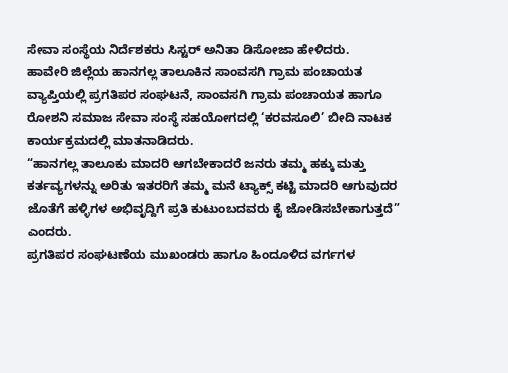ಸೇವಾ ಸಂಸ್ಥೆಯ ನಿರ್ದೆಶಕರು ಸಿಸ್ಟರ್ ಅನಿತಾ ಡಿಸೋಜಾ ಹೇಳಿದರು.
ಹಾವೇರಿ ಜಿಲ್ಲೆಯ ಹಾನಗಲ್ಲ ತಾಲೂಕಿನ ಸಾಂವಸಗಿ ಗ್ರಾಮ ಪಂಚಾಯತ ವ್ಯಾಪ್ತಿಯಲ್ಲಿ ಪ್ರಗತಿಪರ ಸಂಘಟನೆ, ಸಾಂವಸಗಿ ಗ್ರಾಮ ಪಂಚಾಯತ ಹಾಗೂ ರೋಶನಿ ಸಮಾಜ ಸೇವಾ ಸಂಸ್ಥೆ ಸಹಯೋಗದಲ್ಲಿ ‘ಕರವಸೂಲಿ’ ಬೀದಿ ನಾಟಕ ಕಾರ್ಯಕ್ರಮದಲ್ಲಿ ಮಾತನಾಡಿದರು.
“ಹಾನಗಲ್ಲ ತಾಲೂಕು ಮಾದರಿ ಆಗಬೇಕಾದರೆ ಜನರು ತಮ್ಮ ಹಕ್ಕು ಮತ್ತು ಕರ್ತವ್ಯಗಳನ್ನು ಅರಿತು ಇತರರಿಗೆ ತಮ್ಮ ಮನೆ ಟ್ಯಾಕ್ಸ್ ಕಟ್ಟಿ ಮಾದರಿ ಆಗುವುದರ ಜೊತೆಗೆ ಹಳ್ಳಿಗಳ ಅಭಿವೃದ್ದಿಗೆ ಪ್ರತಿ ಕುಟುಂಬದವರು ಕೈ ಜೋಡಿಸಬೇಕಾಗುತ್ತದೆ” ಎಂದರು.
ಪ್ರಗತಿಪರ ಸಂಘಟಣೆಯ ಮುಖಂಡರು ಹಾಗೂ ಹಿಂದೂಳಿದ ವರ್ಗಗಳ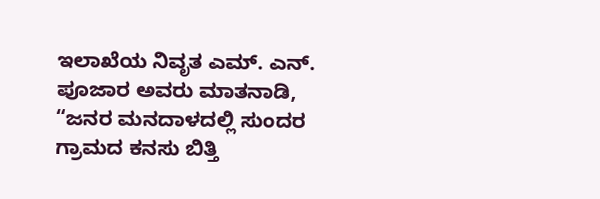ಇಲಾಖೆಯ ನಿವೃತ ಎಮ್. ಎನ್. ಪೂಜಾರ ಅವರು ಮಾತನಾಡಿ, “ಜನರ ಮನದಾಳದಲ್ಲಿ ಸುಂದರ ಗ್ರಾಮದ ಕನಸು ಬಿತ್ತಿ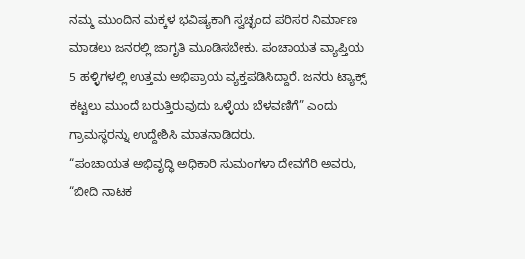ನಮ್ಮ ಮುಂದಿನ ಮಕ್ಕಳ ಭವಿಷ್ಯಕಾಗಿ ಸ್ವಚ್ಛಂದ ಪರಿಸರ ನಿರ್ಮಾಣ ಮಾಡಲು ಜನರಲ್ಲಿ ಜಾಗೃತಿ ಮೂಡಿಸಬೇಕು. ಪಂಚಾಯತ ವ್ಯಾಪ್ತಿಯ 5 ಹಳ್ಳಿಗಳಲ್ಲಿ ಉತ್ತಮ ಅಭಿಪ್ರಾಯ ವ್ಯಕ್ತಪಡಿಸಿದ್ದಾರೆ. ಜನರು ಟ್ಯಾಕ್ಸ್ ಕಟ್ಟಲು ಮುಂದೆ ಬರುತ್ತಿರುವುದು ಒಳ್ಳೆಯ ಬೆಳವಣಿಗೆ” ಎಂದು ಗ್ರಾಮಸ್ಥರನ್ನು ಉದ್ದೇಶಿಸಿ ಮಾತನಾಡಿದರು.
“ಪಂಚಾಯತ ಅಭಿವೃದ್ಧಿ ಅಧಿಕಾರಿ ಸುಮಂಗಳಾ ದೇವಗೆರಿ ಅವರು, “ಬೀದಿ ನಾಟಕ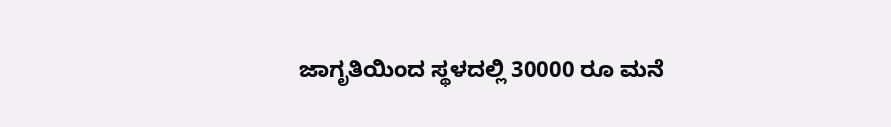ಜಾಗೃತಿಯಿಂದ ಸ್ಥಳದಲ್ಲಿ 30000 ರೂ ಮನೆ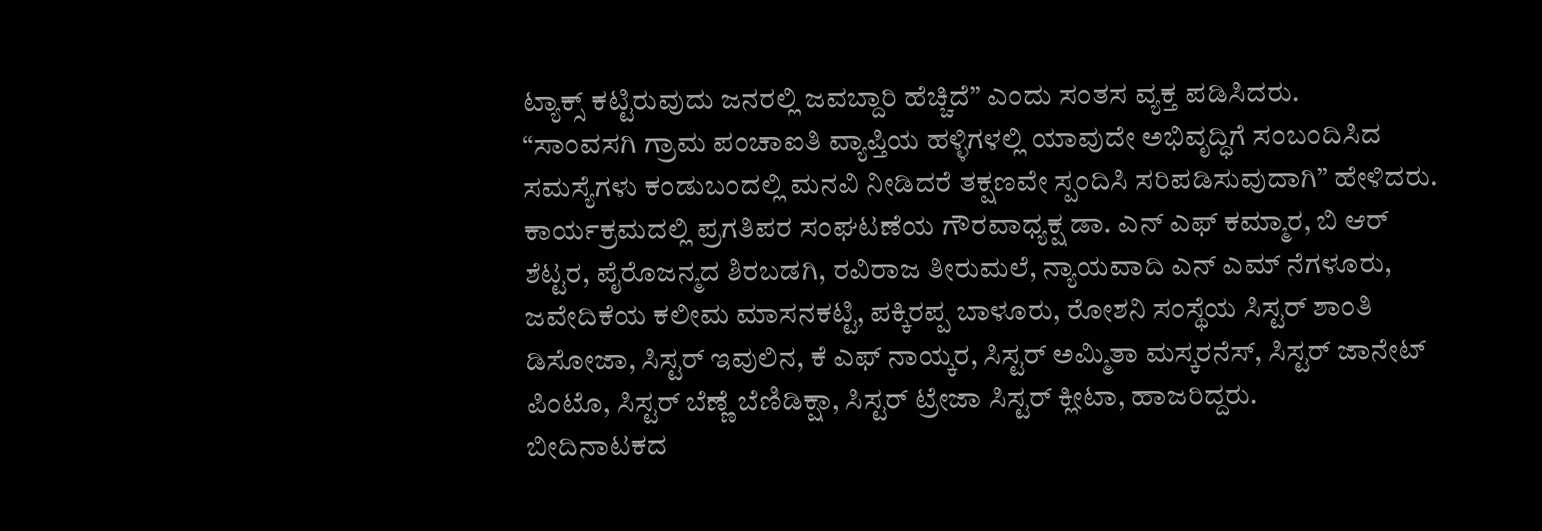ಟ್ಯಾಕ್ಸ್ ಕಟ್ಟಿರುವುದು ಜನರಲ್ಲಿ ಜವಬ್ದಾರಿ ಹೆಚ್ಚಿದೆ” ಎಂದು ಸಂತಸ ವ್ಯಕ್ತ ಪಡಿಸಿದರು.
“ಸಾಂವಸಗಿ ಗ್ರಾಮ ಪಂಚಾಐತಿ ವ್ಯಾಪ್ತಿಯ ಹಳ್ಳಿಗಳಲ್ಲಿ ಯಾವುದೇ ಅಭಿವೃದ್ಧಿಗೆ ಸಂಬಂದಿಸಿದ ಸಮಸ್ಯೆಗಳು ಕಂಡುಬಂದಲ್ಲಿ ಮನವಿ ನೀಡಿದರೆ ತಕ್ಷಣವೇ ಸ್ಪಂದಿಸಿ ಸರಿಪಡಿಸುವುದಾಗಿ” ಹೇಳಿದರು.
ಕಾರ್ಯಕ್ರಮದಲ್ಲಿ ಪ್ರಗತಿಪರ ಸಂಘಟಣೆಯ ಗೌರವಾಧ್ಯಕ್ಷ ಡಾ. ಎನ್ ಎಫ್ ಕಮ್ಮಾರ, ಬಿ ಆರ್ ಶೆಟ್ಟರ, ಪೈರೊಜನ್ಮದ ಶಿರಬಡಗಿ, ರವಿರಾಜ ತೀರುಮಲೆ, ನ್ಯಾಯವಾದಿ ಎನ್ ಎಮ್ ನೆಗಳೂರು, ಜವೇದಿಕೆಯ ಕಲೀಮ ಮಾಸನಕಟ್ಟಿ, ಪಕ್ಕಿರಪ್ಪ ಬಾಳೂರು, ರೋಶನಿ ಸಂಸ್ಥೆಯ ಸಿಸ್ಟರ್ ಶಾಂತಿ ಡಿಸೋಜಾ, ಸಿಸ್ಟರ್ ಇವುಲಿನ, ಕೆ ಎಫ್ ನಾಯ್ಕರ, ಸಿಸ್ಟರ್ ಅಮ್ಮಿತಾ ಮಸ್ಕರನೆಸ್, ಸಿಸ್ಟರ್ ಜಾನೇಟ್ ಪಿಂಟೊ, ಸಿಸ್ಟರ್ ಬೆಣ್ಣೆ ಬೆಣಿಡಿಕ್ಷಾ, ಸಿಸ್ಟರ್ ಟ್ರೇಜಾ ಸಿಸ್ಟರ್ ಕ್ಲೀಟಾ, ಹಾಜರಿದ್ದರು.
ಬೀದಿನಾಟಕದ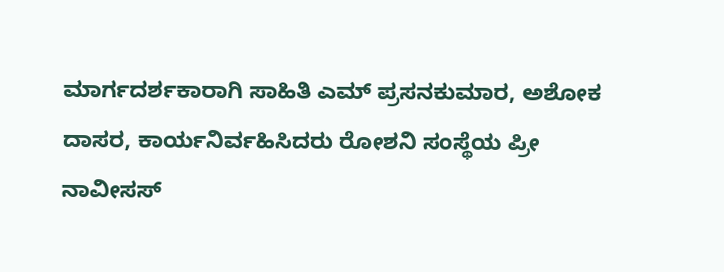ಮಾರ್ಗದರ್ಶಕಾರಾಗಿ ಸಾಹಿತಿ ಎಮ್ ಪ್ರಸನಕುಮಾರ, ಅಶೋಕ ದಾಸರ, ಕಾರ್ಯನಿರ್ವಹಿಸಿದರು ರೋಶನಿ ಸಂಸ್ಥೆಯ ಪ್ರೀ ನಾವೀಸಸ್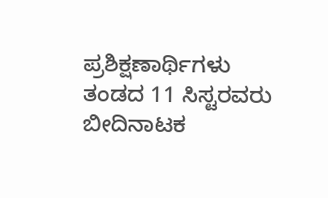ಪ್ರಶಿಕ್ಷಣಾರ್ಥಿಗಳು ತಂಡದ 11 ಸಿಸ್ಟರವರು ಬೀದಿನಾಟಕ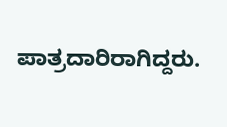ಪಾತ್ರದಾರಿರಾಗಿದ್ದರು.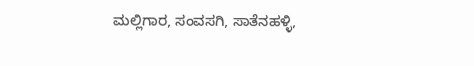ಮಲ್ಲಿಗಾರ, ಸಂವಸಗಿ, ಸಾತೆನಹಳ್ಳಿ,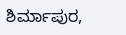ಶಿರ್ಮಾಪುರ,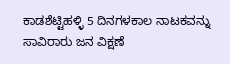ಕಾಡಶೆಟ್ಟಿಹಳ್ಳಿ 5 ದಿನಗಳಕಾಲ ನಾಟಕವನ್ನು ಸಾವಿರಾರು ಜನ ವಿಕ್ಷಣೆ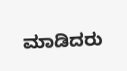ಮಾಡಿದರು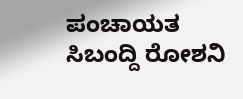ಪಂಚಾಯತ ಸಿಬಂದ್ದಿ ರೋಶನಿ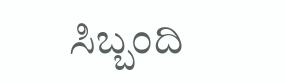ಸಿಬ್ಬಂದಿ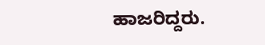ಹಾಜರಿದ್ದರು.